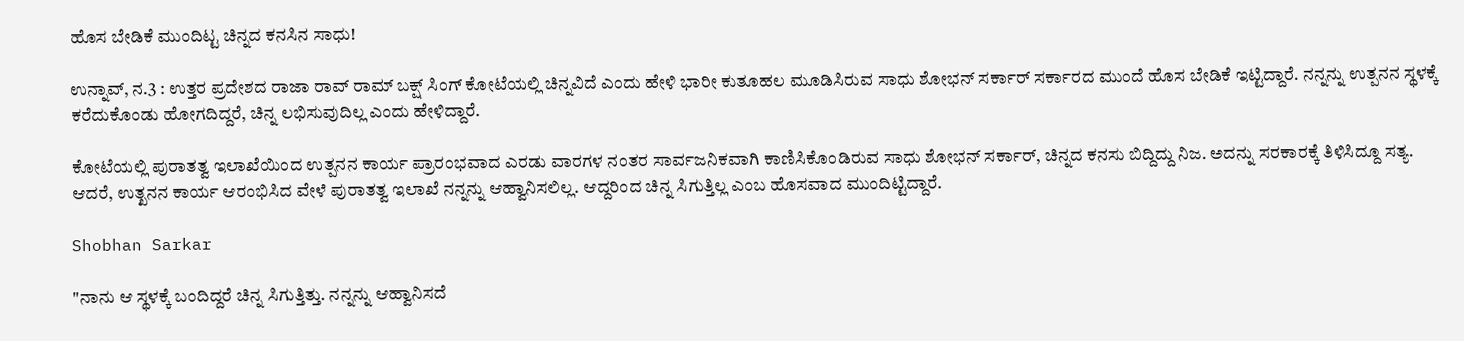ಹೊಸ ಬೇಡಿಕೆ ಮುಂದಿಟ್ಟ ಚಿನ್ನದ ಕನಸಿನ ಸಾಧು!

ಉನ್ನಾವ್‌, ನ.3 : ಉತ್ತರ ಪ್ರದೇಶದ ರಾಜಾ ರಾವ್ ರಾಮ್ ಬಕ್ಷ್ ಸಿಂಗ್ ಕೋಟೆಯಲ್ಲಿ ಚಿನ್ನವಿದೆ ಎಂದು ಹೇಳಿ ಭಾರೀ ಕುತೂಹಲ ಮೂಡಿಸಿರುವ ಸಾಧು ಶೋಭನ್ ಸರ್ಕಾರ್ ಸರ್ಕಾರದ ಮುಂದೆ ಹೊಸ ಬೇಡಿಕೆ ಇಟ್ಟಿದ್ದಾರೆ. ನನ್ನನ್ನು ಉತ್ಪನನ ಸ್ಥಳಕ್ಕೆ ಕರೆದುಕೊಂಡು ಹೋಗದಿದ್ದರೆ, ಚಿನ್ನ ಲಭಿಸುವುದಿಲ್ಲ ಎಂದು ಹೇಳಿದ್ದಾರೆ.

ಕೋಟೆಯಲ್ಲಿ ಪುರಾತತ್ವ ಇಲಾಖೆಯಿಂದ ಉತ್ಪನನ ಕಾರ್ಯ ಪ್ರಾರಂಭವಾದ ಎರಡು ವಾರಗಳ ನಂತರ ಸಾರ್ವಜನಿಕವಾಗಿ ಕಾಣಿಸಿಕೊಂಡಿರುವ ಸಾಧು ಶೋಭನ್ ಸರ್ಕಾರ್, ಚಿನ್ನದ ಕನಸು ಬಿದ್ದಿದ್ದು ನಿಜ. ಅದನ್ನು ಸರಕಾರಕ್ಕೆ ತಿಳಿಸಿದ್ದೂ ಸತ್ಯ. ಆದರೆ, ಉತ್ಖನನ ಕಾರ್ಯ ಆರಂಭಿಸಿದ ವೇಳೆ ಪುರಾತತ್ವ ಇಲಾಖೆ ನನ್ನನ್ನು ಆಹ್ವಾನಿಸಲಿಲ್ಲ. ಆದ್ದರಿಂದ ಚಿನ್ನ ಸಿಗುತ್ತಿಲ್ಲ ಎಂಬ ಹೊಸವಾದ ಮುಂದಿಟ್ಟಿದ್ದಾರೆ.

Shobhan Sarkar

"ನಾನು ಆ ಸ್ಥಳಕ್ಕೆ ಬಂದಿದ್ದರೆ ಚಿನ್ನ ಸಿಗುತ್ತಿತ್ತು. ನನ್ನನ್ನು ಆಹ್ವಾನಿಸದೆ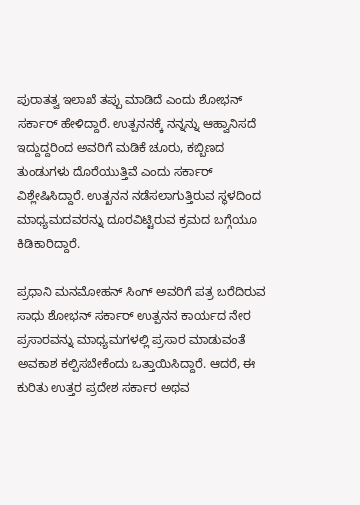ಪುರಾತತ್ವ ಇಲಾಖೆ ತಪ್ಪು ಮಾಡಿದೆ ಎಂದು ಶೋಭನ್ ಸರ್ಕಾರ್ ಹೇಳಿದ್ದಾರೆ. ಉತ್ಪನನಕ್ಕೆ ನನ್ನನ್ನು ಆಹ್ವಾನಿಸದೆ ಇದ್ದುದ್ದರಿಂದ ಅವರಿಗೆ ಮಡಿಕೆ ಚೂರು, ಕಬ್ಬಿಣದ ತುಂಡುಗಳು ದೊರೆಯುತ್ತಿವೆ ಎಂದು ಸರ್ಕಾರ್ ವಿಶ್ಲೇಷಿಸಿದ್ದಾರೆ. ಉತ್ಖನನ ನಡೆಸಲಾಗುತ್ತಿರುವ ಸ್ಥಳದಿಂದ ಮಾಧ್ಯಮದವರನ್ನು ದೂರವಿಟ್ಟಿರುವ ಕ್ರಮದ ಬಗ್ಗೆಯೂ ಕಿಡಿಕಾರಿದ್ದಾರೆ.

ಪ್ರಧಾನಿ ಮನಮೋಹನ್ ಸಿಂಗ್ ಅವರಿಗೆ ಪತ್ರ ಬರೆದಿರುವ ಸಾಧು ಶೋಭನ್ ಸರ್ಕಾರ್ ಉತ್ಪನನ ಕಾರ್ಯದ ನೇರ ಪ್ರಸಾರವನ್ನು ಮಾಧ್ಯಮಗಳಲ್ಲಿ ಪ್ರಸಾರ ಮಾಡುವಂತೆ ಅವಕಾಶ ಕಲ್ಪಿಸಬೇಕೆಂದು ಒತ್ತಾಯಿಸಿದ್ದಾರೆ. ಆದರೆ, ಈ ಕುರಿತು ಉತ್ತರ ಪ್ರದೇಶ ಸರ್ಕಾರ ಅಥವ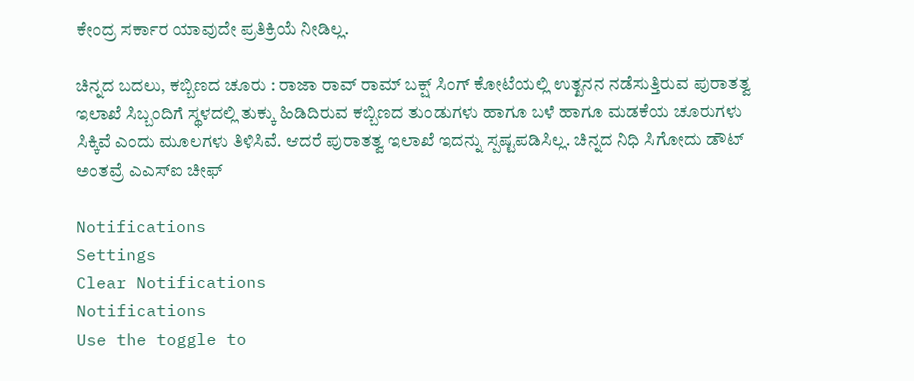ಕೇಂದ್ರ ಸರ್ಕಾರ ಯಾವುದೇ ಪ್ರತಿಕ್ರಿಯೆ ನೀಡಿಲ್ಲ.

ಚಿನ್ನದ ಬದಲು, ಕಬ್ಬಿಣದ ಚೂರು : ರಾಜಾ ರಾವ್ ರಾಮ್ ಬಕ್ಷ್ ಸಿಂಗ್ ಕೋಟೆಯಲ್ಲಿ ಉತ್ಖನನ ನಡೆಸುತ್ತಿರುವ ಪುರಾತತ್ವ ಇಲಾಖೆ ಸಿಬ್ಬಂದಿಗೆ ಸ್ಥಳದಲ್ಲಿ ತುಕ್ಕು ಹಿಡಿದಿರುವ ಕಬ್ಬಿಣದ ತುಂಡುಗಳು ಹಾಗೂ ಬಳೆ ಹಾಗೂ ಮಡಕೆಯ ಚೂರುಗಳು ಸಿಕ್ಕಿವೆ ಎಂದು ಮೂಲಗಳು ತಿಳಿಸಿವೆ. ಆದರೆ ಪುರಾತತ್ವ ಇಲಾಖೆ ಇದನ್ನು ಸ್ಪಷ್ಟಪಡಿಸಿಲ್ಲ. ಚಿನ್ನದ ನಿಧಿ ಸಿಗೋದು ಡೌಟ್ ಅಂತವ್ರೆ ಎಎಸ್ಐ ಚೀಫ್

Notifications
Settings
Clear Notifications
Notifications
Use the toggle to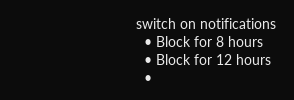switch on notifications
  • Block for 8 hours
  • Block for 12 hours
  •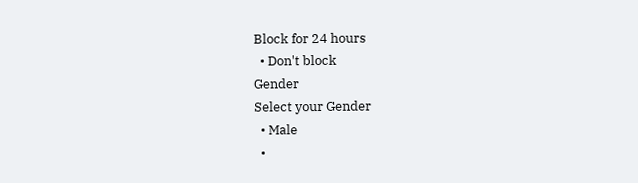Block for 24 hours
  • Don't block
Gender
Select your Gender
  • Male
  •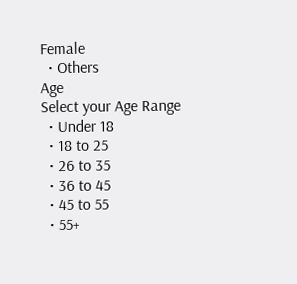Female
  • Others
Age
Select your Age Range
  • Under 18
  • 18 to 25
  • 26 to 35
  • 36 to 45
  • 45 to 55
  • 55+